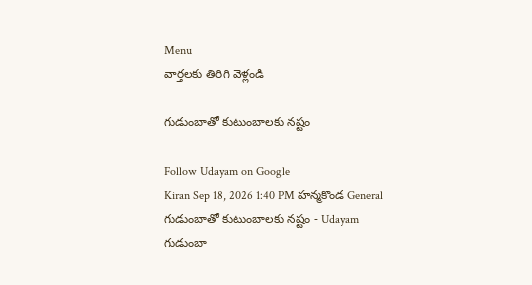Menu
వార్తలకు తిరిగి వెళ్లండి

గుడుంబాతో కుటుంబాలకు నష్టం

Follow Udayam on Google
Kiran Sep 18, 2026 1:40 PM హన్మకొండ General
గుడుంబాతో కుటుంబాలకు నష్టం - Udayam
గుడుంబా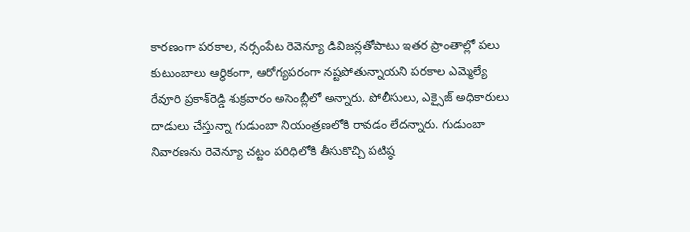కారణంగా పరకాల, నర్సంపేట రెవెన్యూ డివిజన్లతోపాటు ఇతర ప్రాంతాల్లో పలు కుటుంబాలు ఆర్థికంగా, ఆరోగ్యపరంగా నష్టపోతున్నాయని పరకాల ఎమ్మెల్యే రేవూరి ప్రకాశ్‌రెడ్డి శుక్రవారం అసెంబ్లీలో అన్నారు. పోలీసులు, ఎక్సైజ్‌ అధికారులు దాడులు చేస్తున్నా గుడుంబా నియంత్రణలోకి రావడం లేదన్నారు. గుడుంబా నివారణను రెవెన్యూ చట్టం పరిధిలోకి తీసుకొచ్చి పటిష్ఠ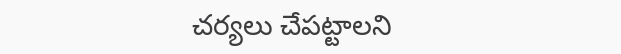చర్యలు చేపట్టాలని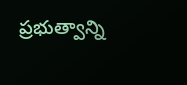ప్రభుత్వాన్ని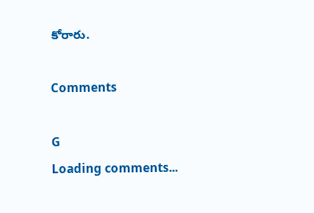కోరారు.

Comments

G
Loading comments...